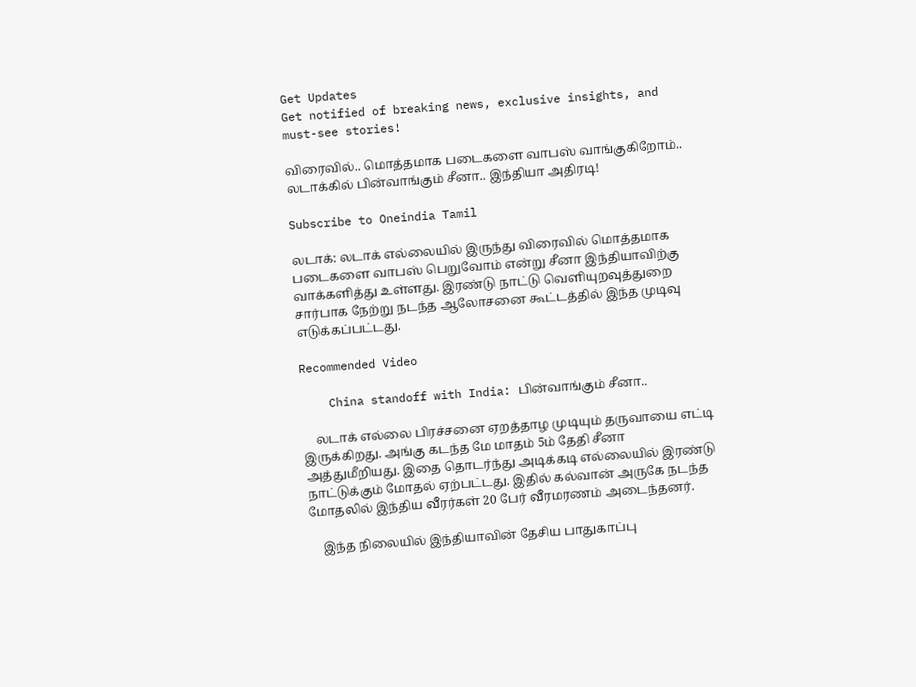Get Updates
Get notified of breaking news, exclusive insights, and must-see stories!

விரைவில்.. மொத்தமாக படைகளை வாபஸ் வாங்குகிறோம்.. லடாக்கில் பின்வாங்கும் சீனா.. இந்தியா அதிரடி!

Subscribe to Oneindia Tamil

லடாக்: லடாக் எல்லையில் இருந்து விரைவில் மொத்தமாக படைகளை வாபஸ் பெறுவோம் என்று சீனா இந்தியாவிற்கு வாக்களித்து உள்ளது. இரண்டு நாட்டு வெளியுறவுத்துறை சார்பாக நேற்று நடந்த ஆலோசனை கூட்டத்தில் இந்த முடிவு எடுக்கப்பட்டது.

Recommended Video

    China standoff with India: பின்வாங்கும் சீனா..

    லடாக் எல்லை பிரச்சனை ஏறத்தாழ முடியும் தருவாயை எட்டி இருக்கிறது. அங்கு கடந்த மே மாதம் 5ம் தேதி சீனா அத்துமீறியது. இதை தொடர்ந்து அடிக்கடி எல்லையில் இரண்டு நாட்டுக்கும் மோதல் ஏற்பட்டது. இதில் கல்வான் அருகே நடந்த மோதலில் இந்திய வீரர்கள் 20 பேர் வீரமரணம் அடைந்தனர்.

    இந்த நிலையில் இந்தியாவின் தேசிய பாதுகாப்பு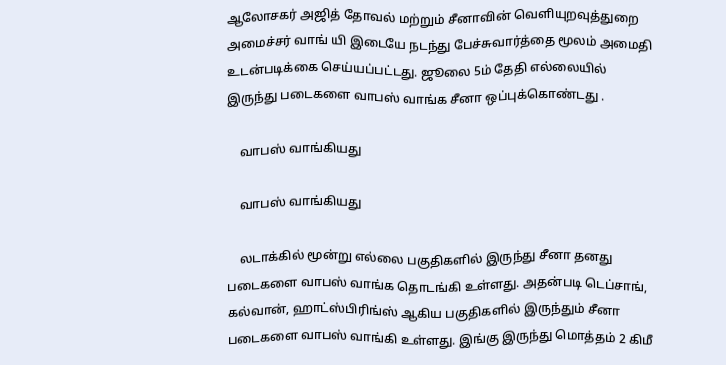ஆலோசகர் அஜித் தோவல் மற்றும் சீனாவின் வெளியுறவுத்துறை அமைச்சர் வாங் யி இடையே நடந்து பேச்சுவார்த்தை மூலம் அமைதி உடன்படிக்கை செய்யப்பட்டது. ஜூலை 5ம் தேதி எல்லையில் இருந்து படைகளை வாபஸ் வாங்க சீனா ஒப்புக்கொண்டது .

    வாபஸ் வாங்கியது

    வாபஸ் வாங்கியது

    லடாக்கில் மூன்று எல்லை பகுதிகளில் இருந்து சீனா தனது படைகளை வாபஸ் வாங்க தொடங்கி உள்ளது. அதன்படி டெப்சாங், கல்வான், ஹாட்ஸ்பிரிங்ஸ் ஆகிய பகுதிகளில் இருந்தும் சீனா படைகளை வாபஸ் வாங்கி உள்ளது. இங்கு இருந்து மொத்தம் 2 கிமீ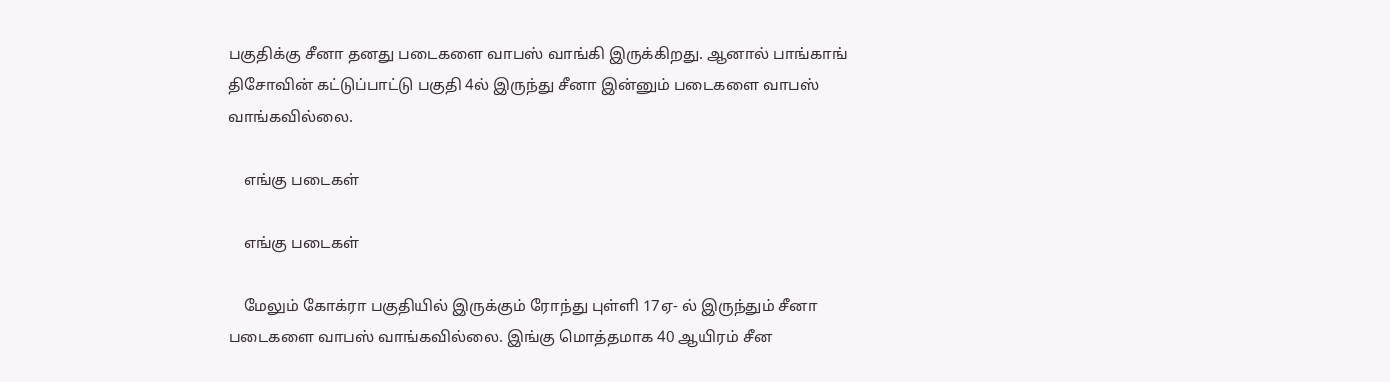பகுதிக்கு சீனா தனது படைகளை வாபஸ் வாங்கி இருக்கிறது. ஆனால் பாங்காங் திசோவின் கட்டுப்பாட்டு பகுதி 4ல் இருந்து சீனா இன்னும் படைகளை வாபஸ் வாங்கவில்லை.

    எங்கு படைகள்

    எங்கு படைகள்

    மேலும் கோக்ரா பகுதியில் இருக்கும் ரோந்து புள்ளி 17ஏ- ல் இருந்தும் சீனா படைகளை வாபஸ் வாங்கவில்லை. இங்கு மொத்தமாக 40 ஆயிரம் சீன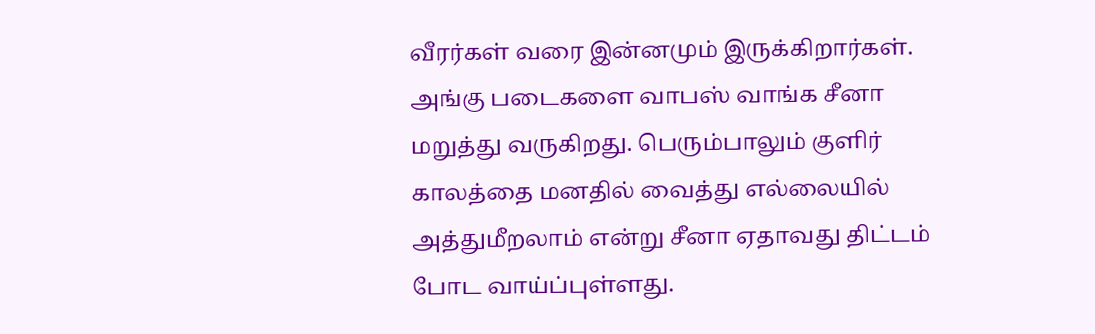வீரர்கள் வரை இன்னமும் இருக்கிறார்கள். அங்கு படைகளை வாபஸ் வாங்க சீனா மறுத்து வருகிறது. பெரும்பாலும் குளிர் காலத்தை மனதில் வைத்து எல்லையில் அத்துமீறலாம் என்று சீனா ஏதாவது திட்டம் போட வாய்ப்புள்ளது.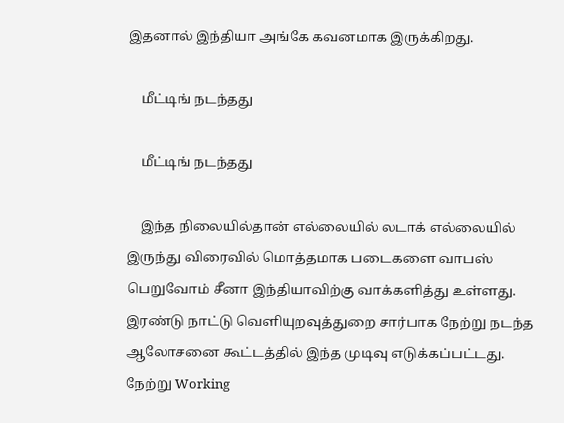இதனால் இந்தியா அங்கே கவனமாக இருக்கிறது.

    மீட்டிங் நடந்தது

    மீட்டிங் நடந்தது

    இந்த நிலையில்தான் எல்லையில் லடாக் எல்லையில் இருந்து விரைவில் மொத்தமாக படைகளை வாபஸ் பெறுவோம் சீனா இந்தியாவிற்கு வாக்களித்து உள்ளது. இரண்டு நாட்டு வெளியுறவுத்துறை சார்பாக நேற்று நடந்த ஆலோசனை கூட்டத்தில் இந்த முடிவு எடுக்கப்பட்டது. நேற்று Working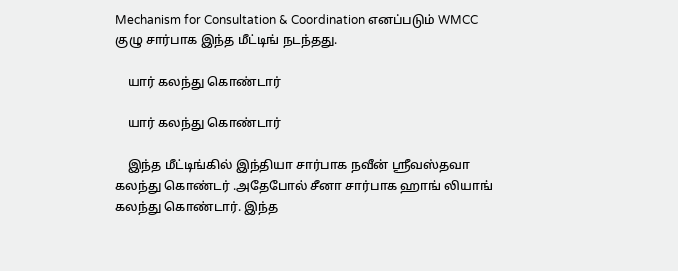Mechanism for Consultation & Coordination எனப்படும் WMCC குழு சார்பாக இந்த மீட்டிங் நடந்தது.

    யார் கலந்து கொண்டார்

    யார் கலந்து கொண்டார்

    இந்த மீட்டிங்கில் இந்தியா சார்பாக நவீன் ஸ்ரீவஸ்தவா கலந்து கொண்டர் .அதேபோல் சீனா சார்பாக ஹாங் லியாங் கலந்து கொண்டார். இந்த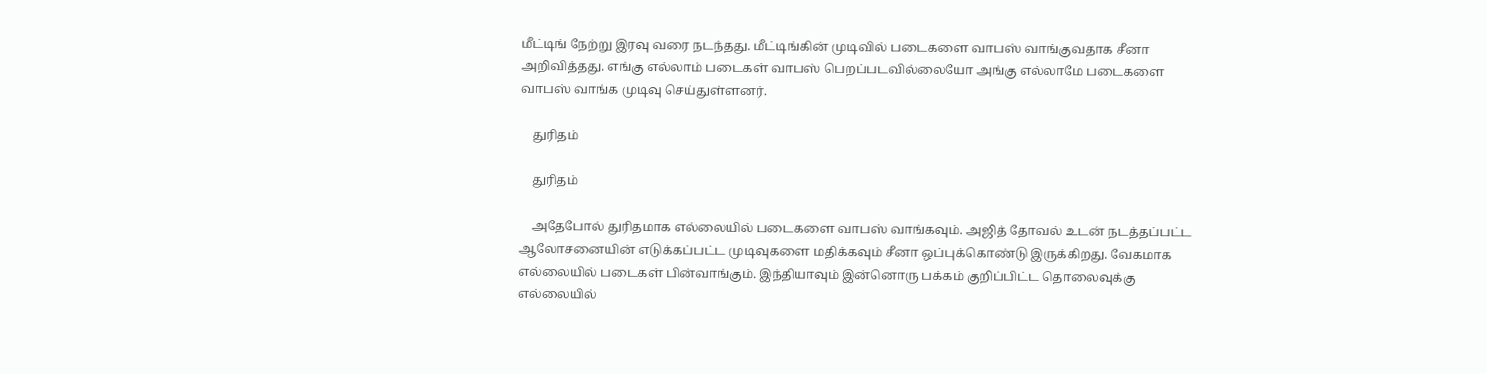மீட்டிங் நேற்று இரவு வரை நடந்தது. மீட்டிங்கின் முடிவில் படைகளை வாபஸ் வாங்குவதாக சீனா அறிவித்தது. எங்கு எல்லாம் படைகள் வாபஸ் பெறப்படவில்லையோ அங்கு எல்லாமே படைகளை வாபஸ் வாங்க முடிவு செய்துள்ளனர்.

    துரிதம்

    துரிதம்

    அதேபோல் துரிதமாக எல்லையில் படைகளை வாபஸ் வாங்கவும். அஜித் தோவல் உடன் நடத்தப்பட்ட ஆலோசனையின் எடுக்கப்பட்ட முடிவுகளை மதிக்கவும் சீனா ஒப்புக்கொண்டு இருக்கிறது. வேகமாக எல்லையில் படைகள் பின்வாங்கும். இந்தியாவும் இன்னொரு பக்கம் குறிப்பிட்ட தொலைவுக்கு எல்லையில்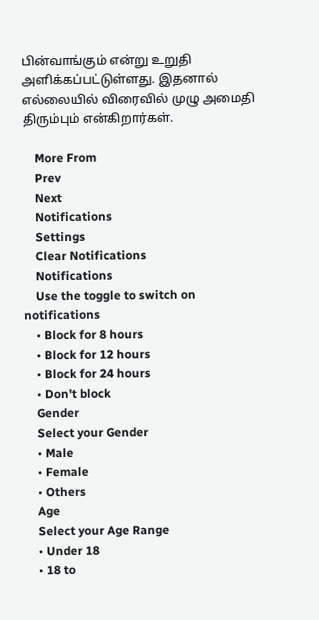பின்வாங்கும் என்று உறுதி அளிக்கப்பட்டுள்ளது. இதனால் எல்லையில் விரைவில் முழு அமைதி திரும்பும் என்கிறார்கள்.

    More From
    Prev
    Next
    Notifications
    Settings
    Clear Notifications
    Notifications
    Use the toggle to switch on notifications
    • Block for 8 hours
    • Block for 12 hours
    • Block for 24 hours
    • Don't block
    Gender
    Select your Gender
    • Male
    • Female
    • Others
    Age
    Select your Age Range
    • Under 18
    • 18 to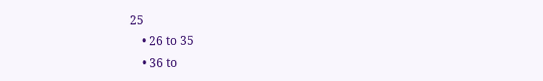25
    • 26 to 35
    • 36 to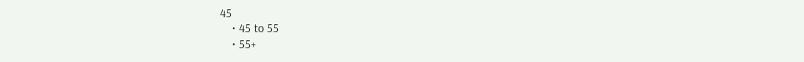45
    • 45 to 55
    • 55+